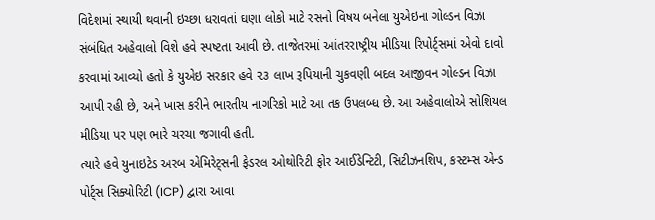વિદેશમાં સ્થાયી થવાની ઇચ્છા ધરાવતાં ઘણા લોકો માટે રસનો વિષય બનેલા યુએઇના ગોલ્ડન વિઝા સંબંધિત અહેવાલો વિશે હવે સ્પષ્ટતા આવી છે. તાજેતરમાં આંતરરાષ્ટ્રીય મીડિયા રિપોર્ટ્સમાં એવો દાવો કરવામાં આવ્યો હતો કે યુએઇ સરકાર હવે ૨૩ લાખ રૂપિયાની ચુકવણી બદલ આજીવન ગોલ્ડન વિઝા આપી રહી છે, અને ખાસ કરીને ભારતીય નાગરિકો માટે આ તક ઉપલબ્ધ છે. આ અહેવાલોએ સોશિયલ મીડિયા પર પણ ભારે ચરચા જગાવી હતી.
ત્યારે હવે યુનાઇટેડ અરબ એમિરેટ્સની ફેડરલ ઓથોરિટી ફોર આઈડેન્ટિટી, સિટીઝનશિપ, કસ્ટમ્સ એન્ડ પોર્ટ્સ સિક્યોરિટી (ICP) દ્વારા આવા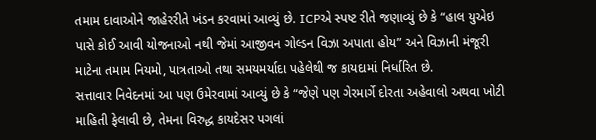તમામ દાવાઓને જાહેરરીતે ખંડન કરવામાં આવ્યું છે. ICPએ સ્પષ્ટ રીતે જણાવ્યું છે કે “હાલ યુએઇ પાસે કોઈ આવી યોજનાઓ નથી જેમાં આજીવન ગોલ્ડન વિઝા અપાતા હોય” અને વિઝાની મંજૂરી માટેના તમામ નિયમો, પાત્રતાઓ તથા સમયમર્યાદા પહેલેથી જ કાયદામાં નિર્ધારિત છે.
સત્તાવાર નિવેદનમાં આ પણ ઉમેરવામાં આવ્યું છે કે “જેણે પણ ગેરમાર્ગે દોરતા અહેવાલો અથવા ખોટી માહિતી ફેલાવી છે, તેમના વિરુદ્ધ કાયદેસર પગલાં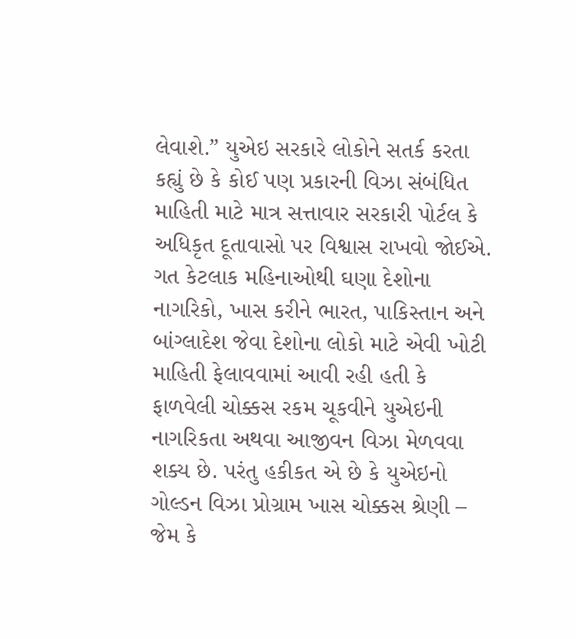લેવાશે.” યુએઇ સરકારે લોકોને સતર્ક કરતા કહ્યું છે કે કોઈ પણ પ્રકારની વિઝા સંબંધિત માહિતી માટે માત્ર સત્તાવાર સરકારી પોર્ટલ કે અધિકૃત દૂતાવાસો પર વિશ્વાસ રાખવો જોઈએ.
ગત કેટલાક મહિનાઓથી ઘણા દેશોના નાગરિકો, ખાસ કરીને ભારત, પાકિસ્તાન અને બાંગ્લાદેશ જેવા દેશોના લોકો માટે એવી ખોટી માહિતી ફેલાવવામાં આવી રહી હતી કે ફાળવેલી ચોક્કસ રકમ ચૂકવીને યુએઇની નાગરિકતા અથવા આજીવન વિઝા મેળવવા શક્ય છે. પરંતુ હકીકત એ છે કે યુએઇનો ગોલ્ડન વિઝા પ્રોગ્રામ ખાસ ચોક્કસ શ્રેણી – જેમ કે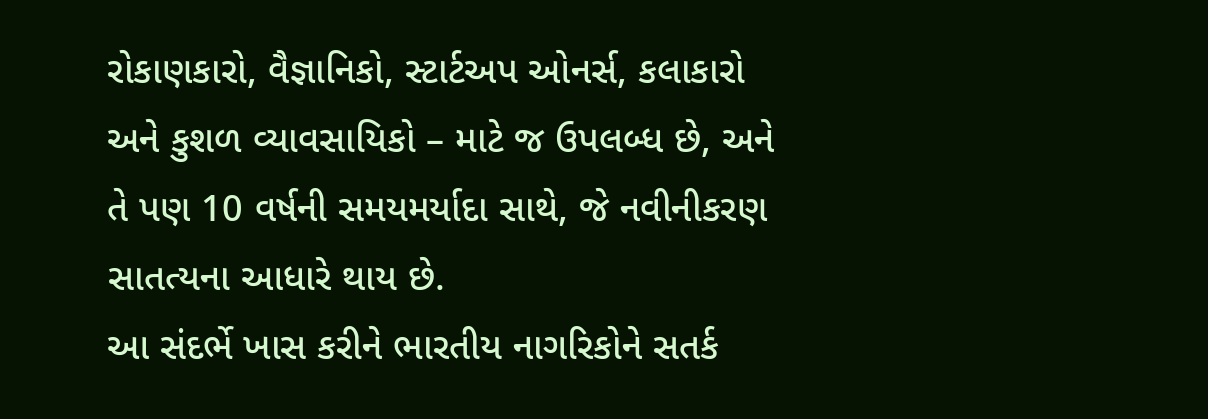રોકાણકારો, વૈજ્ઞાનિકો, સ્ટાર્ટઅપ ઓનર્સ, કલાકારો અને કુશળ વ્યાવસાયિકો – માટે જ ઉપલબ્ધ છે, અને તે પણ 10 વર્ષની સમયમર્યાદા સાથે, જે નવીનીકરણ સાતત્યના આધારે થાય છે.
આ સંદર્ભે ખાસ કરીને ભારતીય નાગરિકોને સતર્ક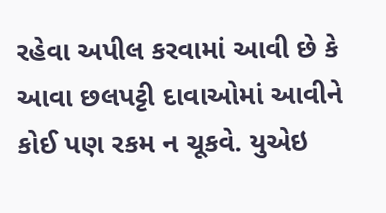રહેવા અપીલ કરવામાં આવી છે કે આવા છલપટ્ટી દાવાઓમાં આવીને કોઈ પણ રકમ ન ચૂકવે. યુએઇ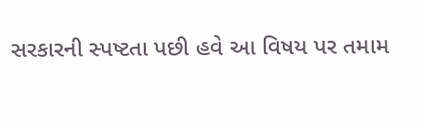સરકારની સ્પષ્ટતા પછી હવે આ વિષય પર તમામ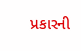પ્રકારની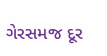ગેરસમજ દૂર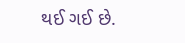થઈ ગઈ છે.